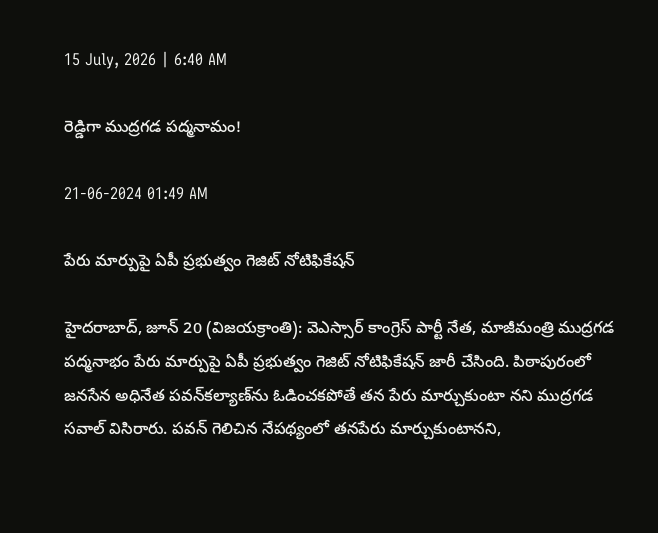15 July, 2026 | 6:40 AM

రెడ్డిగా ముద్రగడ పద్మనామం!

21-06-2024 01:49 AM

పేరు మార్పుపై ఏపీ ప్రభుత్వం గెజిట్ నోటిఫికేషన్

హైదరాబాద్, జూన్ 20 (విజయక్రాంతి): వెఎస్సార్ కాంగ్రెస్ పార్టీ నేత, మాజీమంత్రి ముద్రగడ పద్మనాభం పేరు మార్పుపై ఏపీ ప్రభుత్వం గెజిట్ నోటిఫికేషన్ జారీ చేసింది. పిఠాపురంలో జనసేన అధినేత పవన్‌కల్యాణ్‌ను ఓడించకపోతే తన పేరు మార్చుకుంటా నని ముద్రగడ సవాల్ విసిరారు. పవన్ గెలిచిన నేపథ్యంలో తనపేరు మార్చుకుంటానని,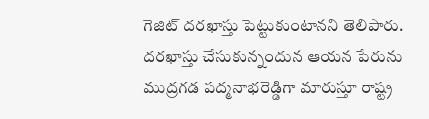గెజిట్ దరఖాస్తు పెట్టుకుంటానని తెలిపారు. దరఖాస్తు చేసుకున్నందున ఆయన పేరును ముద్రగడ పద్మనాభరెడ్డిగా మారుస్తూ రాష్ట్ర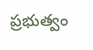ప్రభుత్వం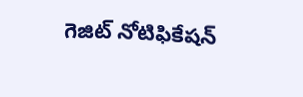గెజిట్ నోటిఫికేషన్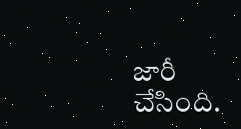జారీ చేసింది.